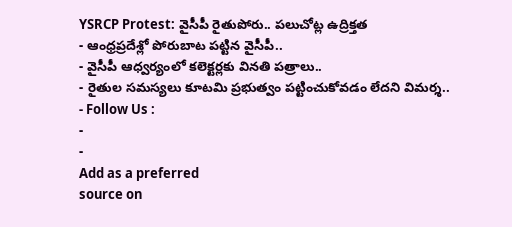YSRCP Protest: వైసీపీ రైతుపోరు.. పలుచోట్ల ఉద్రిక్తత
- ఆంధ్రప్రదేశ్లో పోరుబాట పట్టిన వైసీపీ..
- వైసీపీ ఆధ్వర్యంలో కలెక్టర్లకు వినతి పత్రాలు..
- రైతుల సమస్యలు కూటమి ప్రభుత్వం పట్టించుకోవడం లేదని విమర్శ..
- Follow Us :
-
-
Add as a preferred
source on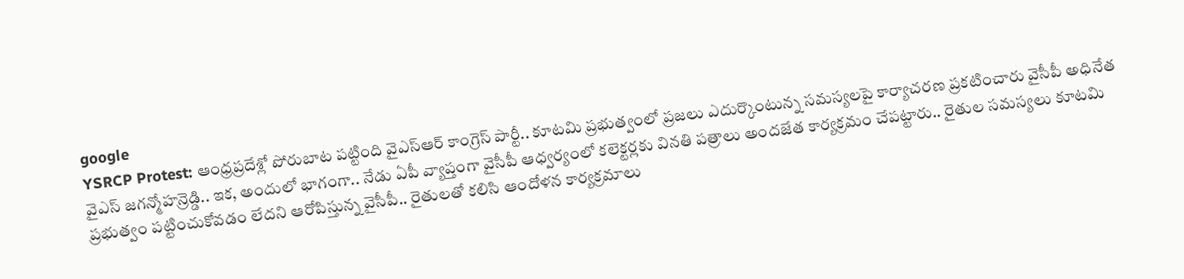google
YSRCP Protest: ఆంధ్రప్రదేశ్లో పోరుబాట పట్టింది వైఎస్ఆర్ కాంగ్రెస్ పార్టీ.. కూటమి ప్రభుత్వంలో ప్రజలు ఎదుర్కొంటున్న సమస్యలపై కార్యాచరణ ప్రకటించారు వైసీపీ అధినేత వైఎస్ జగన్మోహన్రెడ్డి.. ఇక, అందులో భాగంగా.. నేడు ఏపీ వ్యాప్తంగా వైసీపీ ఆధ్వర్యంలో కలెక్టర్లకు వినతి పత్రాలు అందజేత కార్యక్రమం చేపట్టారు.. రైతుల సమస్యలు కూటమి ప్రభుత్వం పట్టించుకోవడం లేదని ఆరోపిస్తున్న వైసీపీ.. రైతులతో కలిసి ఆందోళన కార్యక్రమాలు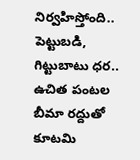నిర్వహిస్తోంది.. పెట్టుబడి, గిట్టుబాటు ధర.. ఉచిత పంటల బీమా రద్దుతో కూటమి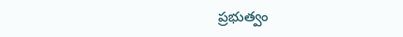ప్రభుత్వం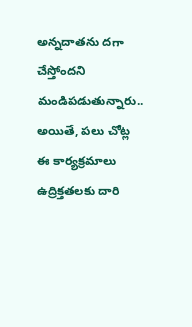అన్నదాతను దగా చేస్తోందని మండిపడుతున్నారు.. అయితే, పలు చోట్ల ఈ కార్యక్రమాలు ఉద్రిక్తతలకు దారి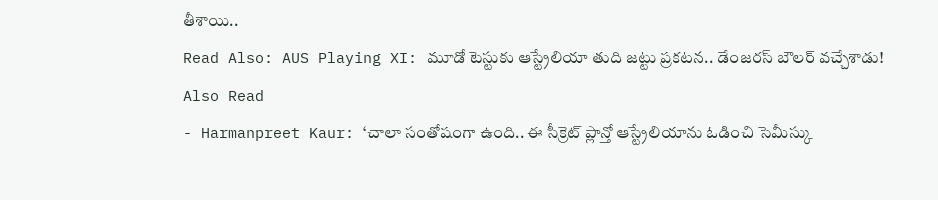తీశాయి..
Read Also: AUS Playing XI: మూడో టెస్టుకు ఆస్ట్రేలియా తుది జట్టు ప్రకటన.. డేంజరస్ బౌలర్ వచ్చేశాడు!
Also Read
- Harmanpreet Kaur: ‘చాలా సంతోషంగా ఉంది.. ఈ సీక్రెట్ ప్లాన్తో ఆస్ట్రేలియాను ఓడించి సెమీస్కు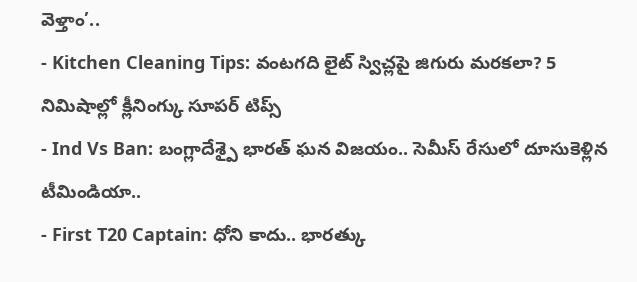వెళ్తాం’..
- Kitchen Cleaning Tips: వంటగది లైట్ స్విచ్లపై జిగురు మరకలా? 5 నిమిషాల్లో క్లీనింగ్కు సూపర్ టిప్స్
- Ind Vs Ban: బంగ్లాదేశ్పై భారత్ ఘన విజయం.. సెమీస్ రేసులో దూసుకెళ్లిన టీమిండియా..
- First T20 Captain: ధోని కాదు.. భారత్కు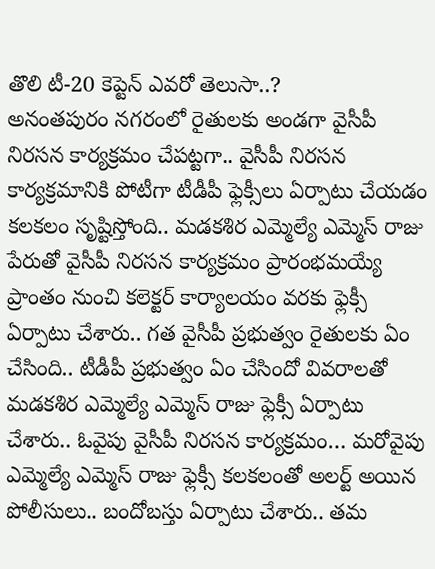తొలి టీ-20 కెప్టెన్ ఎవరో తెలుసా..?
అనంతపురం నగరంలో రైతులకు అండగా వైసీపీ నిరసన కార్యక్రమం చేపట్టగా.. వైసీపీ నిరసన కార్యక్రమానికి పోటీగా టీడీపీ ఫ్లెక్సీలు ఏర్పాటు చేయడం కలకలం సృష్టిస్తోంది.. మడకశిర ఎమ్మెల్యే ఎమ్మెస్ రాజు పేరుతో వైసీపీ నిరసన కార్యక్రమం ప్రారంభమయ్యే ప్రాంతం నుంచి కలెక్టర్ కార్యాలయం వరకు ఫ్లెక్సీ ఏర్పాటు చేశారు.. గత వైసీపీ ప్రభుత్వం రైతులకు ఏం చేసింది.. టీడీపీ ప్రభుత్వం ఏం చేసిందో వివరాలతో మడకశిర ఎమ్మెల్యే ఎమ్మెస్ రాజు ఫ్లెక్సీ ఏర్పాటు చేశారు.. ఓవైపు వైసీపీ నిరసన కార్యక్రమం… మరోవైపు ఎమ్మెల్యే ఎమ్మెస్ రాజు ఫ్లెక్సీ కలకలంతో అలర్ట్ అయిన పోలీసులు.. బందోబస్తు ఏర్పాటు చేశారు.. తమ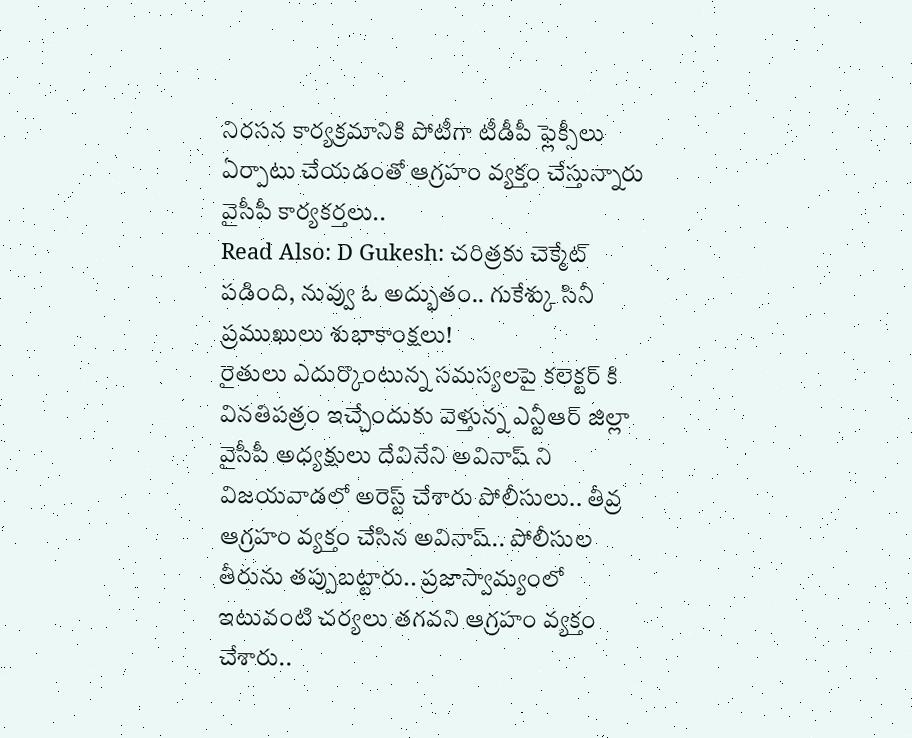నిరసన కార్యక్రమానికి పోటీగా టీడీపీ ఫ్లెక్సీలు ఏర్పాటు చేయడంతో ఆగ్రహం వ్యక్తం చేస్తున్నారు వైసీపీ కార్యకర్తలు..
Read Also: D Gukesh: చరిత్రకు చెక్మేట్ పడింది, నువ్వు ఓ అద్భుతం.. గుకేశ్కు సినీ ప్రముఖులు శుభాకాంక్షలు!
రైతులు ఎదుర్కొంటున్న సమస్యలపై కలెక్టర్ కి వినతిపత్రం ఇచ్చేందుకు వెళ్తున్న ఎన్టీఆర్ జిల్లా వైసీపీ అధ్యక్షులు దేవినేని అవినాష్ ని విజయవాడలో అరెస్ట్ చేశారు పోలీసులు.. తీవ్ర ఆగ్రహం వ్యక్తం చేసిన అవినాష్.. పోలీసుల తీరును తప్పుబట్టారు.. ప్రజాస్వామ్యంలో ఇటువంటి చర్యలు తగవని ఆగ్రహం వ్యక్తం చేశారు..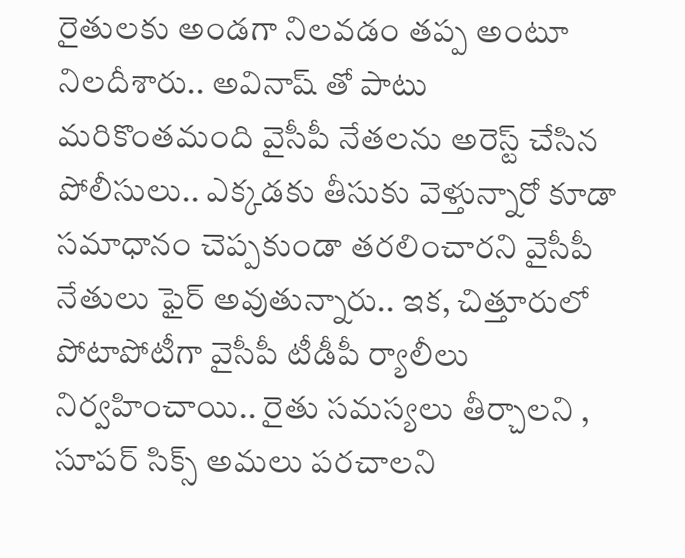రైతులకు అండగా నిలవడం తప్ప అంటూ నిలదీశారు.. అవినాష్ తో పాటు మరికొంతమంది వైసీపీ నేతలను అరెస్ట్ చేసిన పోలీసులు.. ఎక్కడకు తీసుకు వెళ్తున్నారో కూడా సమాధానం చెప్పకుండా తరలించారని వైసీపీ నేతులు ఫైర్ అవుతున్నారు.. ఇక, చిత్తూరులో పోటాపోటీగా వైసీపీ టీడీపీ ర్యాలీలు నిర్వహించాయి.. రైతు సమస్యలు తీర్చాలని , సూపర్ సిక్స్ అమలు పరచాలని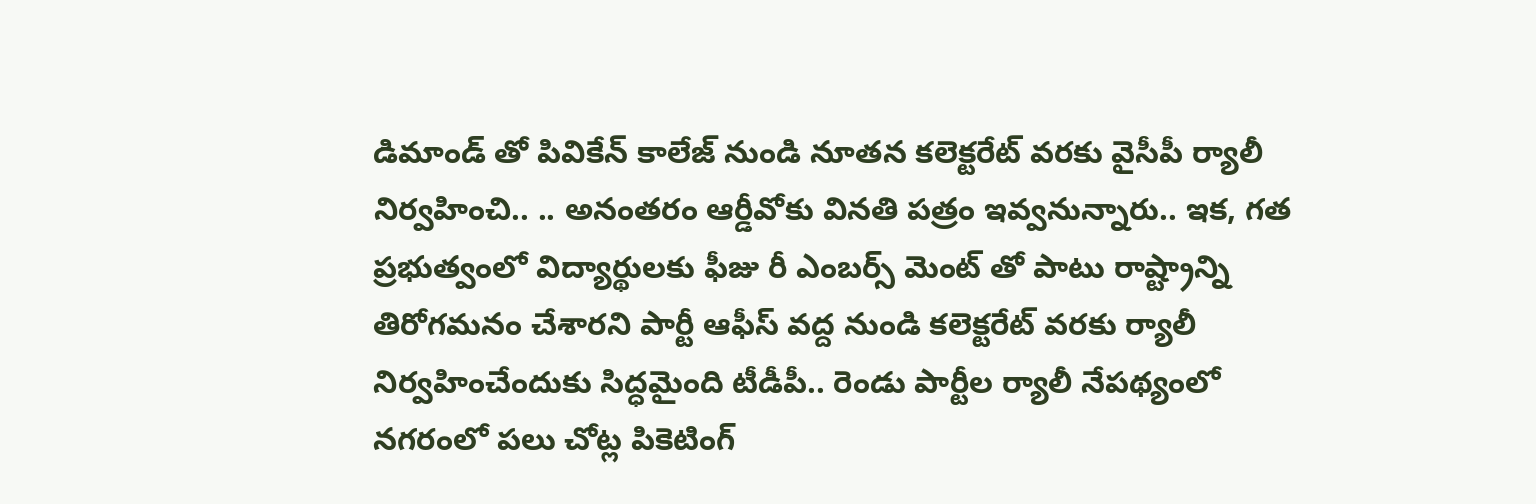డిమాండ్ తో పివికేన్ కాలేజ్ నుండి నూతన కలెక్టరేట్ వరకు వైసీపీ ర్యాలీ నిర్వహించి.. .. అనంతరం ఆర్డీవోకు వినతి పత్రం ఇవ్వనున్నారు.. ఇక, గత ప్రభుత్వంలో విద్యార్థులకు ఫీజు రీ ఎంబర్స్ మెంట్ తో పాటు రాష్ట్రాన్ని తిరోగమనం చేశారని పార్టీ ఆఫీస్ వద్ద నుండి కలెక్టరేట్ వరకు ర్యాలీ నిర్వహించేందుకు సిద్ధమైంది టీడీపీ.. రెండు పార్టీల ర్యాలీ నేపథ్యంలో నగరంలో పలు చోట్ల పికెటింగ్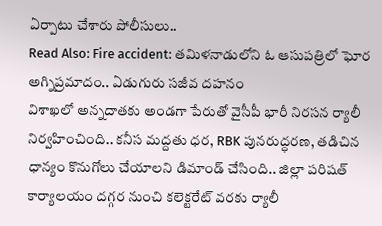ఏర్పాటు చేశారు పోలీసులు..
Read Also: Fire accident: తమిళనాడులోని ఓ ఆసుపత్రిలో ఘోర అగ్నిప్రమాదం.. ఏడుగురు సజీవ దహనం
విశాఖలో అన్నదాతకు అండగా పేరుతో వైసీపీ భారీ నిరసన ర్యాలీ నిర్వహించింది.. కనీస మద్దతు ధర, RBK పునరుద్ధరణ, తడిచిన ధాన్యం కొనుగోలు చేయాలని డిమాండ్ చేసింది.. జిల్లా పరిషత్ కార్యాలయం దగ్గర నుంచి కలెక్టరేట్ వరకు ర్యాలీ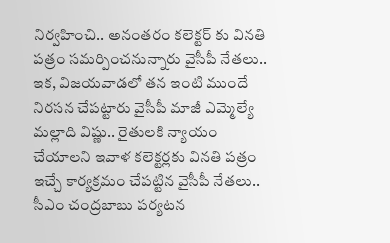నిర్వహించి.. అనంతరం కలెక్టర్ కు వినతి పత్రం సమర్పించనున్నారు వైసీపీ నేతలు.. ఇక, విజయవాడలో తన ఇంటి ముందే నిరసన చేపట్టారు వైసీపీ మాజీ ఎమ్మెల్యే మల్లాది విష్ణు.. రైతులకి న్యాయం చేయాలని ఇవాళ కలెక్టర్లకు వినతి పత్రం ఇచ్చే కార్యక్రమం చేపట్టిన వైసీపీ నేతలు.. సీఎం చంద్రబాబు పర్యటన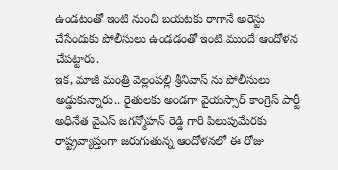ఉండటంతో ఇంటి నుంచి బయటకు రాగానే అరెస్టు చేసేందుకు పోలీసులు ఉండడంతో ఇంటి ముందే ఆందోళన చేపట్టారు.
ఇక, మాజీ మంత్రి వెల్లంపల్లి శ్రీనివాస్ ను పోలీసులు అడ్డుకున్నారు.. రైతులకు అండగా వైయస్సార్ కాంగ్రెస్ పార్టీ అధినేత వైఎస్ జగన్మోహన్ రెడ్డి గారి పిలుపుమేరకు రాష్ట్రవ్యాప్తంగా జరుగుతున్న ఆందోళనలో ఈ రోజు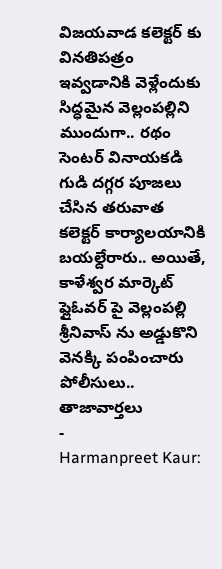విజయవాడ కలెక్టర్ కు వినతిపత్రం ఇవ్వడానికి వెళ్లేందుకు సిద్ధమైన వెల్లంపల్లిని ముందుగా.. రథం సెంటర్ వినాయకడి గుడి దగ్గర పూజలు చేసిన తరువాత కలెక్టర్ కార్యాలయానికి బయల్దేరారు.. అయితే, కాళేశ్వర మార్కెట్ ఫ్లైఓవర్ పై వెల్లంపల్లి శ్రీనివాస్ ను అడ్డుకొని వెనక్కి పంపించారు పోలీసులు..
తాజావార్తలు
-
Harmanpreet Kaur: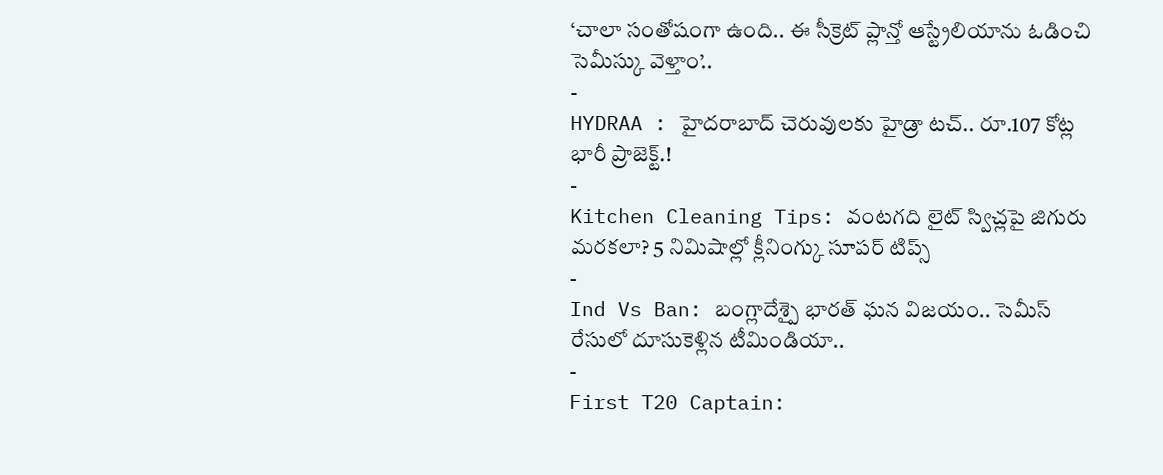‘చాలా సంతోషంగా ఉంది.. ఈ సీక్రెట్ ప్లాన్తో ఆస్ట్రేలియాను ఓడించి సెమీస్కు వెళ్తాం’..
-
HYDRAA : హైదరాబాద్ చెరువులకు హైడ్రా టచ్.. రూ.107 కోట్ల భారీ ప్రాజెక్ట్.!
-
Kitchen Cleaning Tips: వంటగది లైట్ స్విచ్లపై జిగురు మరకలా? 5 నిమిషాల్లో క్లీనింగ్కు సూపర్ టిప్స్
-
Ind Vs Ban: బంగ్లాదేశ్పై భారత్ ఘన విజయం.. సెమీస్ రేసులో దూసుకెళ్లిన టీమిండియా..
-
First T20 Captain: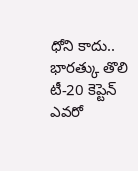ధోని కాదు.. భారత్కు తొలి టీ-20 కెప్టెన్ ఎవరో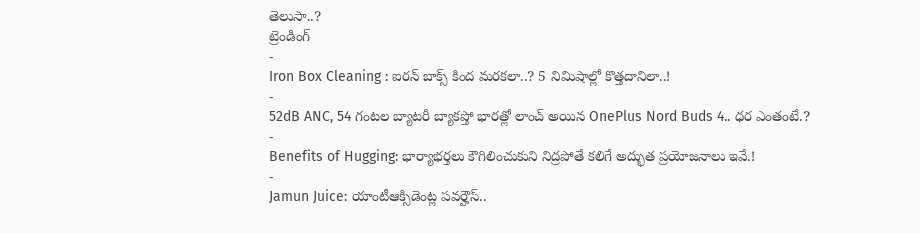తెలుసా..?
ట్రెండింగ్
-
Iron Box Cleaning : ఐరన్ బాక్స్ కింద మరకలా..? 5 నిమిషాల్లో కొత్తదానిలా..!
-
52dB ANC, 54 గంటల బ్యాటరీ బ్యాకప్తో భారత్లో లాంచ్ అయిన OnePlus Nord Buds 4.. ధర ఎంతంటే.?
-
Benefits of Hugging: భార్యాభర్తలు కౌగిలించుకుని నిద్రపోతే కలిగే అద్భుత ప్రయోజనాలు ఇవే.!
-
Jamun Juice: యాంటీఆక్సిడెంట్ల పవర్హౌస్..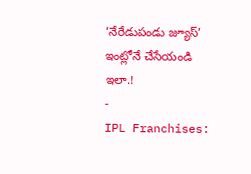‘నేరేడుపండు జ్యూస్’ ఇంట్లోనే చేసేయండి ఇలా.!
-
IPL Franchises: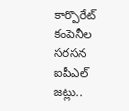కార్పొరేట్ కంపెనీల సరసన ఐపీఎల్ జట్లు..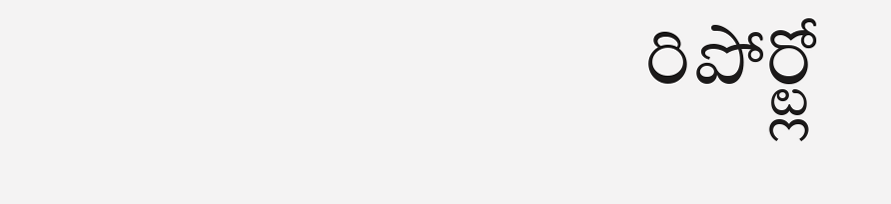రిపోర్ట్లో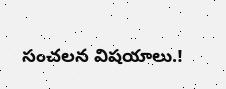సంచలన విషయాలు.!